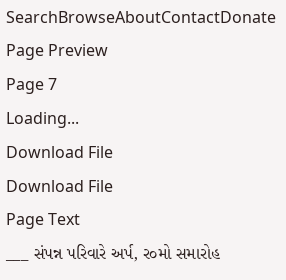SearchBrowseAboutContactDonate
Page Preview
Page 7
Loading...
Download File
Download File
Page Text
___ સંપન્ન પરિવારે અર્પ, ર૦મો સમારોહ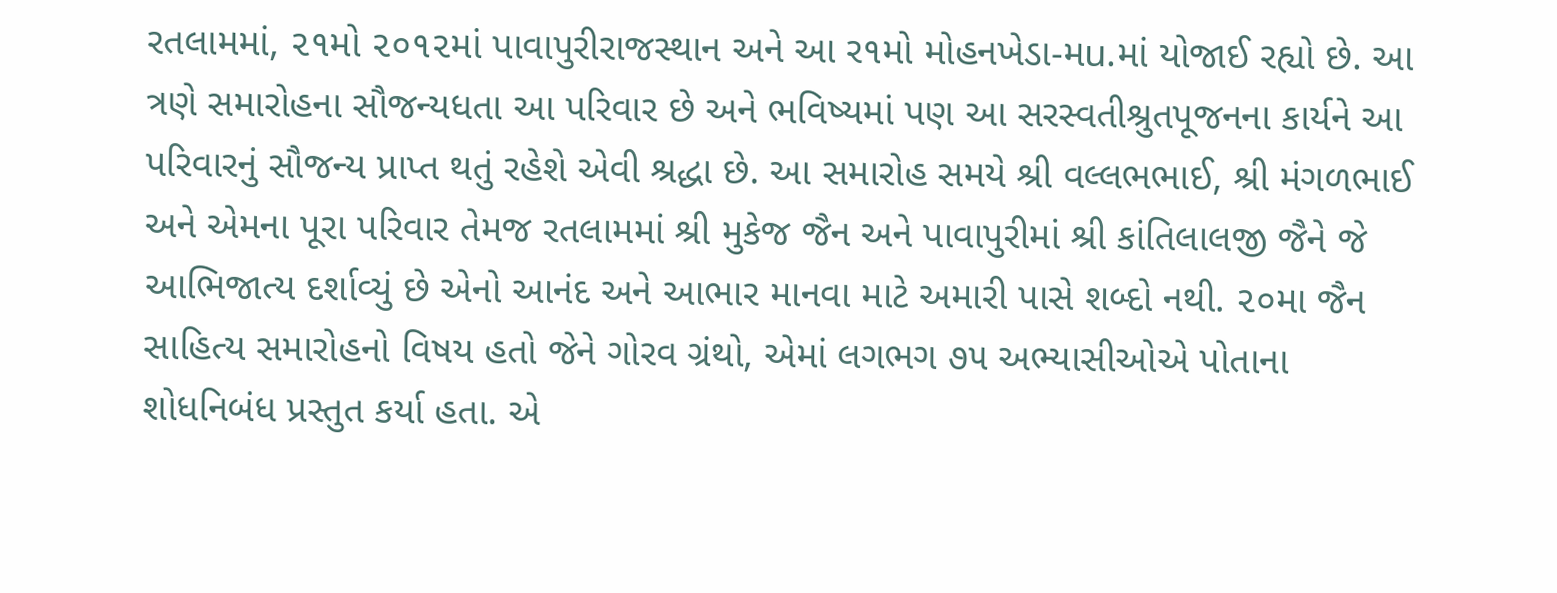રતલામમાં, ૨૧મો ૨૦૧૨માં પાવાપુરીરાજસ્થાન અને આ ર૧મો મોહનખેડા-મu.માં યોજાઈ રહ્યો છે. આ ત્રણે સમારોહના સૌજન્યધતા આ પરિવાર છે અને ભવિષ્યમાં પણ આ સરસ્વતીશ્રુતપૂજનના કાર્યને આ પરિવારનું સૌજન્ય પ્રાપ્ત થતું રહેશે એવી શ્રદ્ધા છે. આ સમારોહ સમયે શ્રી વલ્લભભાઈ, શ્રી મંગળભાઈ અને એમના પૂરા પરિવાર તેમજ રતલામમાં શ્રી મુકેજ જૈન અને પાવાપુરીમાં શ્રી કાંતિલાલજી જૈને જે આભિજાત્ય દર્શાવ્યું છે એનો આનંદ અને આભાર માનવા માટે અમારી પાસે શબ્દો નથી. ૨૦મા જૈન સાહિત્ય સમારોહનો વિષય હતો જેને ગોરવ ગ્રંથો, એમાં લગભગ ૭૫ અભ્યાસીઓએ પોતાના શોધનિબંધ પ્રસ્તુત કર્યા હતા. એ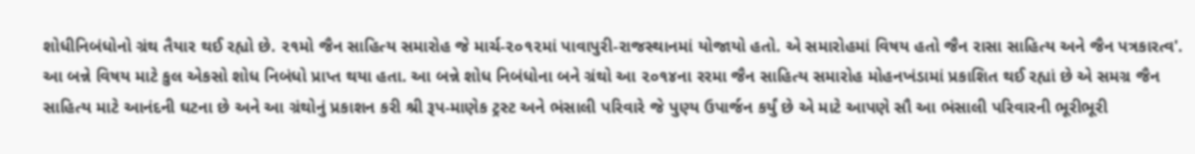શોધીનિબંધોનો ગ્રંથ તૈયાર થઈ રહ્યો છે. ૨૧મો જૈન સાહિત્ય સમારોહ જે માર્ચ-૨૦૧૨માં પાવાપુરી-રાજસ્થાનમાં યોજાયો હતો. એ સમારોહમાં વિષય હતો જૈન રાસા સાહિત્ય અને જૈન પત્રકારત્વ'. આ બન્ને વિષય માટે કુલ એકસો શોધ નિબંધો પ્રાપ્ત થયા હતા. આ બન્ને શોધ નિબંધોના બને ગ્રંથો આ ૨૦૧૪ના રરમા જૈન સાહિત્ય સમારોહ મોહનખંડામાં પ્રકાશિત થઈ રહ્યાં છે એ સમગ્ર જૈન સાહિત્ય માટે આનંદની ઘટના છે અને આ ગ્રંથોનું પ્રકાશન કરી શ્રી રૂપ-માણેક ટ્રસ્ટ અને ભંસાલી પરિવારે જે પુણ્ય ઉપાર્જન કર્યું છે એ માટે આપણે સૌ આ ભંસાલી પરિવારની ભૂરીભૂરી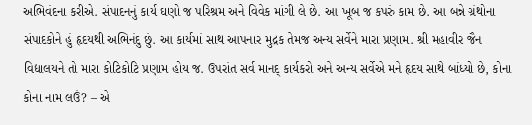અભિવંદના કરીએ. સંપાદનનું કાર્ય ઘણો જ પરિશ્રમ અને વિવેક માંગી લે છે. આ ખૂબ જ કપરું કામ છે. આ બન્ને ગ્રંથોના સંપાદકોને હું હૃદયથી અભિનંદુ છું. આ કાર્યમાં સાથ આપનાર મુદ્રક તેમજ અન્ય સર્વેને મારા પ્રણામ. શ્રી મહાવીર જૈન વિદ્યાલયને તો મારા કોટિકોટિ પ્રણામ હોય જ. ઉપરાંત સર્વ માનદ્ કાર્યકરો અને અન્ય સર્વેએ મને હૃદય સાથે બાંધ્યો છે, કોના કોના નામ લઉં? – એ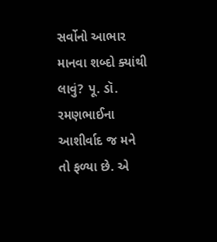સર્વોનો આભાર માનવા શબ્દો ક્યાંથી લાવું? પૂ. ડૉ. રમણભાઈના આશીર્વાદ જ મને તો ફળ્યા છે. એ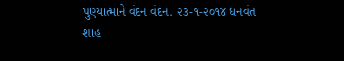પુણ્યાત્માને વંદન વંદન. ૨૩-૧-૨૦૧૪ ધનવંત શાહ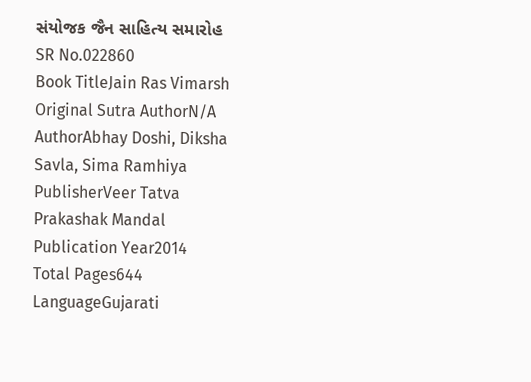સંયોજક જૈન સાહિત્ય સમારોહ
SR No.022860
Book TitleJain Ras Vimarsh
Original Sutra AuthorN/A
AuthorAbhay Doshi, Diksha Savla, Sima Ramhiya
PublisherVeer Tatva Prakashak Mandal
Publication Year2014
Total Pages644
LanguageGujarati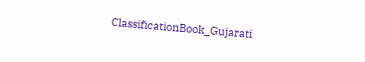ClassificationBook_Gujarati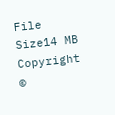File Size14 MB
Copyright ©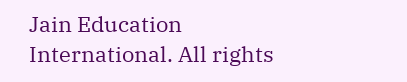Jain Education International. All rights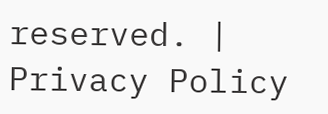reserved. | Privacy Policy